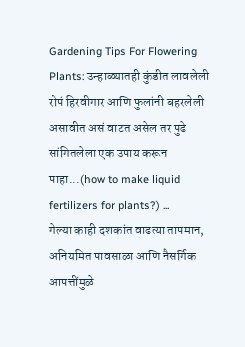Gardening Tips For Flowering Plants: उन्हाळ्यातही कुंडीत लावलेली रोपं हिरवीगार आणि फुलांनी बहरलेली असावीत असं वाटत असेल तर पुढे सांगितलेला एक उपाय करून पाहा...(how to make liquid fertilizers for plants?) ...
गेल्या काही दशकांत वाढत्या तापमान, अनियमित पावसाळा आणि नैसर्गिक आपत्तींमुळे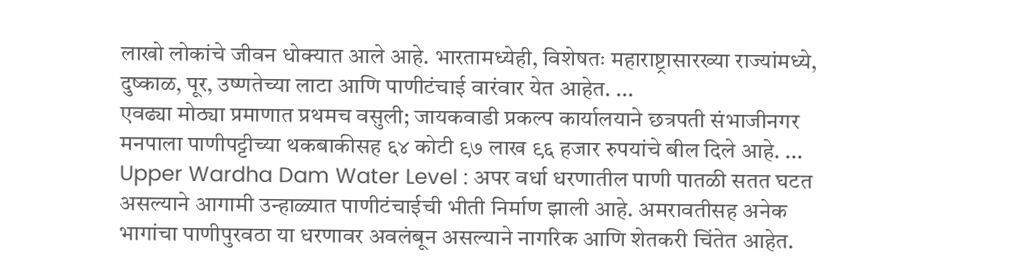लाखो लोकांचे जीवन धोक्यात आले आहे. भारतामध्येही, विशेषतः महाराष्ट्रासारख्या राज्यांमध्ये, दुष्काळ, पूर, उष्णतेच्या लाटा आणि पाणीटंचाई वारंवार येत आहेत. ...
एवढ्या मोठ्या प्रमाणात प्रथमच वसुली; जायकवाडी प्रकल्प कार्यालयाने छत्रपती संभाजीनगर मनपाला पाणीपट्टीच्या थकबाकीसह ६४ कोटी ९७ लाख ९६ हजार रुपयांचे बील दिले आहे. ...
Upper Wardha Dam Water Level : अपर वर्धा धरणातील पाणी पातळी सतत घटत असल्याने आगामी उन्हाळ्यात पाणीटंचाईची भीती निर्माण झाली आहे. अमरावतीसह अनेक भागांचा पाणीपुरवठा या धरणावर अवलंबून असल्याने नागरिक आणि शेतकरी चिंतेत आहेत.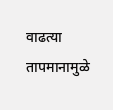वाढत्या तापमानामुळे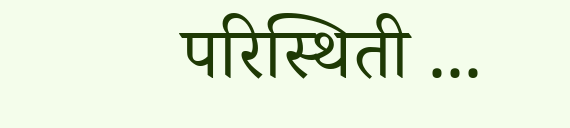परिस्थिती ...